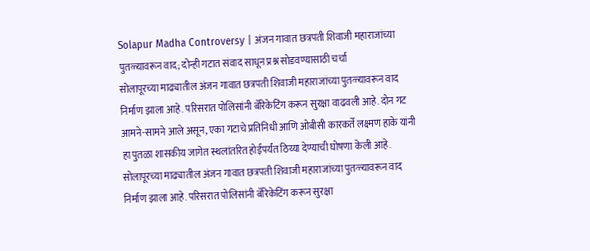Solapur Madha Controversy | अंजन गावात छत्रपती शिवाजी महाराजांच्या पुतळ्यावरून वाद; दोन्ही गटात संवाद साधून प्रश्न सोडवण्यासाठी चर्चा
सोलापूरच्या माढ्यातील अंजन गावात छत्रपती शिवाजी महाराजांच्या पुतळ्यावरून वाद निर्माण झाला आहे. परिसरात पोलिसांनी बॅरिकेटिंग करून सुरक्षा वाढवली आहे. दोन गट आमने-सामने आले असून, एका गटाचे प्रतिनिधी आणि ओबीसी कारकर्ते लक्ष्मण हाके यांनी हा पुतळा शासकीय जागेत स्थलांतरित होईपर्यंत ठिय्या देण्याची घोषणा केली आहे.
सोलापूरच्या माढ्यातील अंजन गावात छत्रपती शिवाजी महाराजांच्या पुतळ्यावरून वाद निर्माण झाला आहे. परिसरात पोलिसांनी बॅरिकेटिंग करून सुरक्षा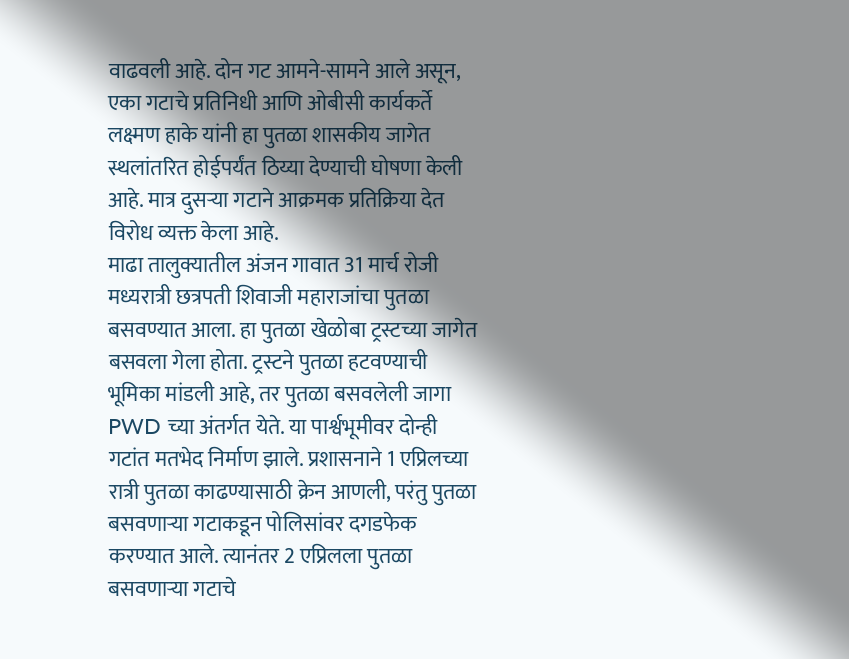वाढवली आहे. दोन गट आमने-सामने आले असून, एका गटाचे प्रतिनिधी आणि ओबीसी कार्यकर्ते लक्ष्मण हाके यांनी हा पुतळा शासकीय जागेत स्थलांतरित होईपर्यंत ठिय्या देण्याची घोषणा केली आहे. मात्र दुसऱ्या गटाने आक्रमक प्रतिक्रिया देत विरोध व्यक्त केला आहे.
माढा तालुक्यातील अंजन गावात 31 मार्च रोजी मध्यरात्री छत्रपती शिवाजी महाराजांचा पुतळा बसवण्यात आला. हा पुतळा खेळोबा ट्रस्टच्या जागेत बसवला गेला होता. ट्रस्टने पुतळा हटवण्याची भूमिका मांडली आहे, तर पुतळा बसवलेली जागा PWD च्या अंतर्गत येते. या पार्श्वभूमीवर दोन्ही गटांत मतभेद निर्माण झाले. प्रशासनाने 1 एप्रिलच्या रात्री पुतळा काढण्यासाठी क्रेन आणली, परंतु पुतळा बसवणाऱ्या गटाकडून पोलिसांवर दगडफेक करण्यात आले. त्यानंतर 2 एप्रिलला पुतळा बसवणाऱ्या गटाचे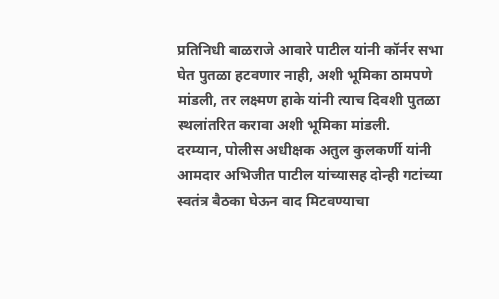प्रतिनिधी बाळराजे आवारे पाटील यांनी कॉर्नर सभा घेत पुतळा हटवणार नाही, अशी भूमिका ठामपणे मांडली, तर लक्ष्मण हाके यांनी त्याच दिवशी पुतळा स्थलांतरित करावा अशी भूमिका मांडली.
दरम्यान, पोलीस अधीक्षक अतुल कुलकर्णी यांनी आमदार अभिजीत पाटील यांच्यासह दोन्ही गटांच्या स्वतंत्र बैठका घेऊन वाद मिटवण्याचा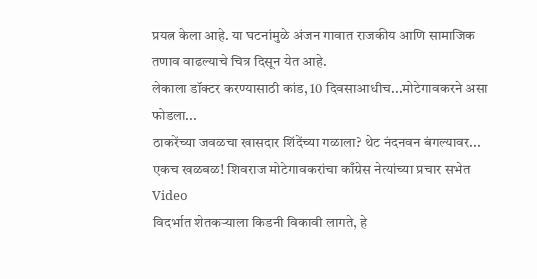प्रयत्न केला आहे. या घटनांमुळे अंजन गावात राजकीय आणि सामाजिक तणाव वाढल्याचे चित्र दिसून येत आहे.
लेकाला डॉक्टर करण्यासाठी कांड, 10 दिवसाआधीच...मोटेगावकरने असा फोडला...
ठाकरेंच्या जवळचा खासदार शिंदेंच्या गळाला? थेट नंदनवन बंगल्यावर...
एकच खळबळ! शिवराज मोटेगावकरांचा काँग्रेस नेत्यांच्या प्रचार सभेत Video
विदर्भात शेतकऱ्याला किडनी विकावी लागते, हे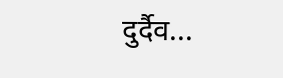दुर्दैव...